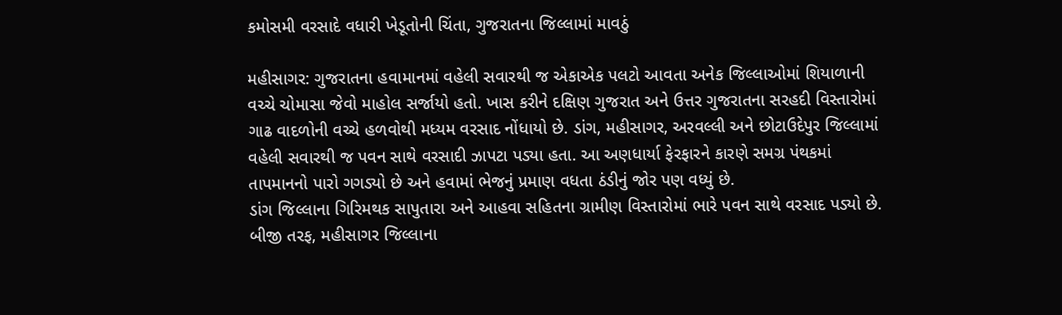કમોસમી વરસાદે વધારી ખેડૂતોની ચિંતા, ગુજરાતના જિલ્લામાં માવઠું

મહીસાગર: ગુજરાતના હવામાનમાં વહેલી સવારથી જ એકાએક પલટો આવતા અનેક જિલ્લાઓમાં શિયાળાની વચ્ચે ચોમાસા જેવો માહોલ સર્જાયો હતો. ખાસ કરીને દક્ષિણ ગુજરાત અને ઉત્તર ગુજરાતના સરહદી વિસ્તારોમાં ગાઢ વાદળોની વચ્ચે હળવોથી મધ્યમ વરસાદ નોંધાયો છે. ડાંગ, મહીસાગર, અરવલ્લી અને છોટાઉદેપુર જિલ્લામાં વહેલી સવારથી જ પવન સાથે વરસાદી ઝાપટા પડ્યા હતા. આ અણધાર્યા ફેરફારને કારણે સમગ્ર પંથકમાં તાપમાનનો પારો ગગડ્યો છે અને હવામાં ભેજનું પ્રમાણ વધતા ઠંડીનું જોર પણ વધ્યું છે.
ડાંગ જિલ્લાના ગિરિમથક સાપુતારા અને આહવા સહિતના ગ્રામીણ વિસ્તારોમાં ભારે પવન સાથે વરસાદ પડ્યો છે. બીજી તરફ, મહીસાગર જિલ્લાના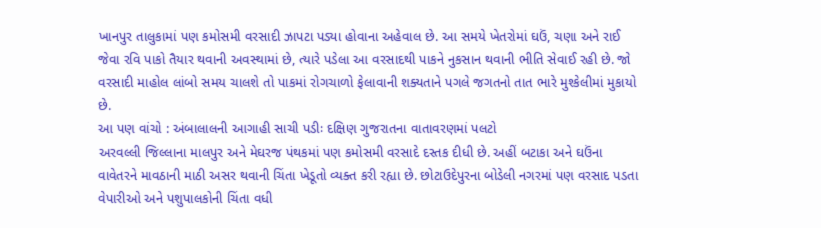ખાનપુર તાલુકામાં પણ કમોસમી વરસાદી ઝાપટા પડ્યા હોવાના અહેવાલ છે. આ સમયે ખેતરોમાં ઘઉં, ચણા અને રાઈ જેવા રવિ પાકો તૈયાર થવાની અવસ્થામાં છે, ત્યારે પડેલા આ વરસાદથી પાકને નુકસાન થવાની ભીતિ સેવાઈ રહી છે. જો વરસાદી માહોલ લાંબો સમય ચાલશે તો પાકમાં રોગચાળો ફેલાવાની શક્યતાને પગલે જગતનો તાત ભારે મુશ્કેલીમાં મુકાયો છે.
આ પણ વાંચો : અંબાલાલની આગાહી સાચી પડીઃ દક્ષિણ ગુજરાતના વાતાવરણમાં પલટો
અરવલ્લી જિલ્લાના માલપુર અને મેઘરજ પંથકમાં પણ કમોસમી વરસાદે દસ્તક દીધી છે. અહીં બટાકા અને ઘઉંના વાવેતરને માવઠાની માઠી અસર થવાની ચિંતા ખેડૂતો વ્યક્ત કરી રહ્યા છે. છોટાઉદેપુરના બોડેલી નગરમાં પણ વરસાદ પડતા વેપારીઓ અને પશુપાલકોની ચિંતા વધી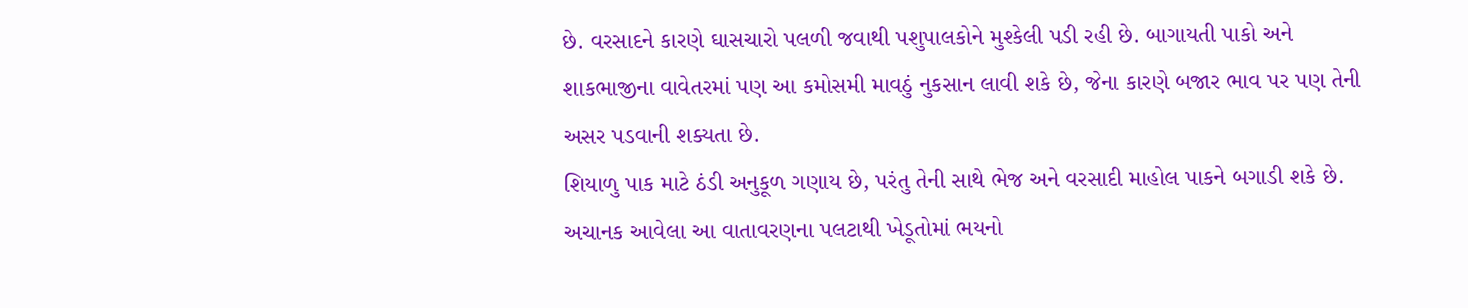છે. વરસાદને કારણે ઘાસચારો પલળી જવાથી પશુપાલકોને મુશ્કેલી પડી રહી છે. બાગાયતી પાકો અને શાકભાજીના વાવેતરમાં પણ આ કમોસમી માવઠું નુકસાન લાવી શકે છે, જેના કારણે બજાર ભાવ પર પણ તેની અસર પડવાની શક્યતા છે.
શિયાળુ પાક માટે ઠંડી અનુકૂળ ગણાય છે, પરંતુ તેની સાથે ભેજ અને વરસાદી માહોલ પાકને બગાડી શકે છે. અચાનક આવેલા આ વાતાવરણના પલટાથી ખેડૂતોમાં ભયનો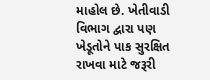માહોલ છે. ખેતીવાડી વિભાગ દ્વારા પણ ખેડૂતોને પાક સુરક્ષિત રાખવા માટે જરૂરી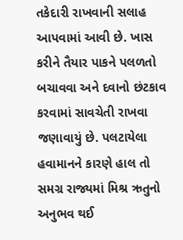તકેદારી રાખવાની સલાહ આપવામાં આવી છે. ખાસ કરીને તૈયાર પાકને પલળતો બચાવવા અને દવાનો છંટકાવ કરવામાં સાવચેતી રાખવા જણાવાયું છે. પલટાયેલા હવામાનને કારણે હાલ તો સમગ્ર રાજ્યમાં મિશ્ર ઋતુનો અનુભવ થઈ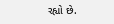રહ્યો છે.